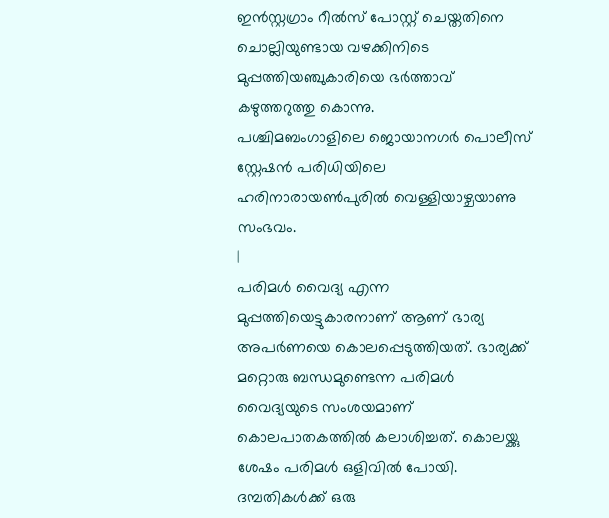ഇൻസ്റ്റഗ്രാം റീൽസ് പോസ്റ്റ് ചെയ്തതിനെ ചൊല്ലിയുണ്ടായ വഴക്കിനിടെ മുപ്പത്തിയഞ്ചുകാരിയെ ഭർത്താവ് കഴുത്തറുത്തു കൊന്നു.
പശ്ചിമബംഗാളിലെ ജൊയാനഗർ പൊലീസ് സ്റ്റേഷൻ പരിധിയിലെ ഹരിനാരായൺപുരിൽ വെള്ളിയാഴ്ചയാണു സംഭവം.
|
പരിമൾ വൈദ്യ എന്ന മുപ്പത്തിയെട്ടുകാരനാണ് ആണ് ഭാര്യ അപർണയെ കൊലപ്പെടുത്തിയത്. ഭാര്യക്ക് മറ്റൊരു ബന്ധമുണ്ടെന്ന പരിമൾ വൈദ്യയുടെ സംശയമാണ് കൊലപാതകത്തിൽ കലാശിച്ചത്. കൊലയ്ക്കു ശേഷം പരിമൾ ഒളിവിൽ പോയി. ദമ്പതികൾക്ക് ഒരു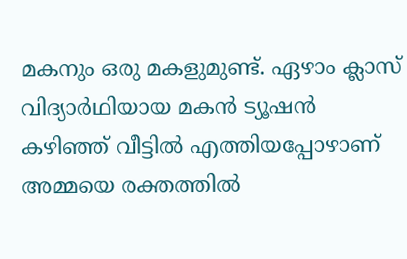മകനും ഒരു മകളുമുണ്ട്. ഏഴാം ക്ലാസ് വിദ്യാർഥിയായ മകൻ ട്യൂഷൻ കഴിഞ്ഞ് വീട്ടിൽ എത്തിയപ്പോഴാണ് അമ്മയെ രക്തത്തിൽ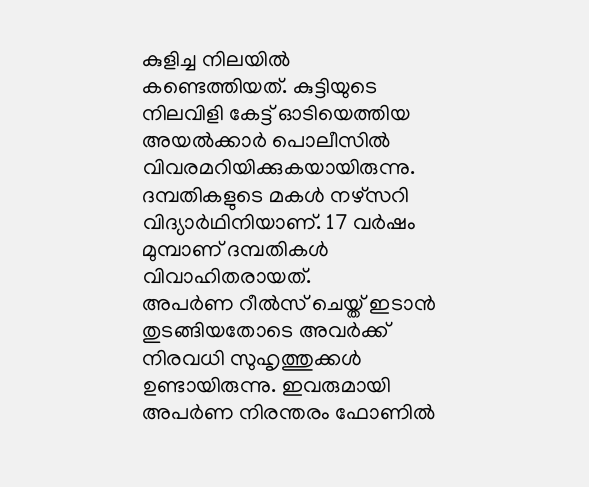കുളിച്ച നിലയിൽ കണ്ടെത്തിയത്. കുട്ടിയുടെ നിലവിളി കേട്ട് ഓടിയെത്തിയ അയൽക്കാർ പൊലീസിൽ വിവരമറിയിക്കുകയായിരുന്നു. ദമ്പതികളുടെ മകൾ നഴ്സറി വിദ്യാർഥിനിയാണ്. 17 വർഷം മുമ്പാണ് ദമ്പതികൾ വിവാഹിതരായത്.
അപർണ റീൽസ് ചെയ്ത് ഇടാൻ തുടങ്ങിയതോടെ അവർക്ക് നിരവധി സുഹൃത്തുക്കൾ ഉണ്ടായിരുന്നു. ഇവരുമായി അപർണ നിരന്തരം ഫോണിൽ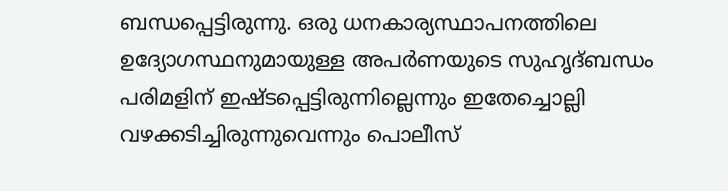ബന്ധപ്പെട്ടിരുന്നു. ഒരു ധനകാര്യസ്ഥാപനത്തിലെ ഉദ്യോഗസ്ഥനുമായുള്ള അപർണയുടെ സുഹൃദ്ബന്ധം പരിമളിന് ഇഷ്ടപ്പെട്ടിരുന്നില്ലെന്നും ഇതേച്ചൊല്ലി വഴക്കടിച്ചിരുന്നുവെന്നും പൊലീസ്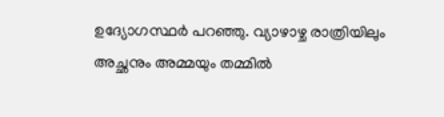ഉദ്യോഗസ്ഥർ പറഞ്ഞു. വ്യാഴാഴ്ച രാത്രിയിലും അച്ഛനും അമ്മയും തമ്മിൽ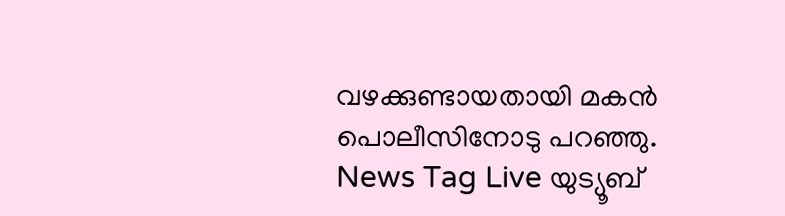വഴക്കുണ്ടായതായി മകൻ പൊലീസിനോടു പറഞ്ഞു.
News Tag Live യുട്യൂബ്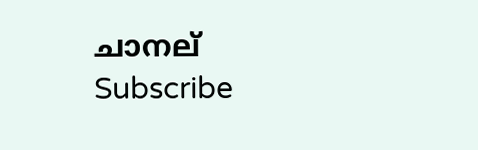ചാനല് Subscribe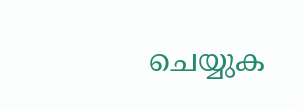ചെയ്യുക